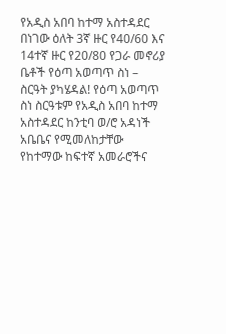የአዲስ አበባ ከተማ አስተዳደር በነገው ዕለት 3ኛ ዙር የ40/60 እና 14ተኛ ዙር የ20/80 የጋራ መኖሪያ ቤቶች የዕጣ አወጣጥ ስነ – ስርዓት ያካሄዳል! የዕጣ አወጣጥ ስነ ስርዓቱም የአዲስ አበባ ከተማ አስተዳደር ከንቲባ ወ/ሮ አዳነች አቤቤና የሚመለከታቸው የከተማው ከፍተኛ አመራሮችና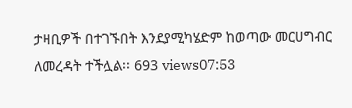ታዛቢዎች በተገኙበት እንደያሚካሄድም ከወጣው መርሀግብር ለመረዳት ተችሏል፡፡ 693 views07:53